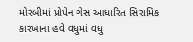મોરબીમાં પ્રોપેન ગેસ આધારિત સિરામિક કારખાના હવે વધુમાં વધુ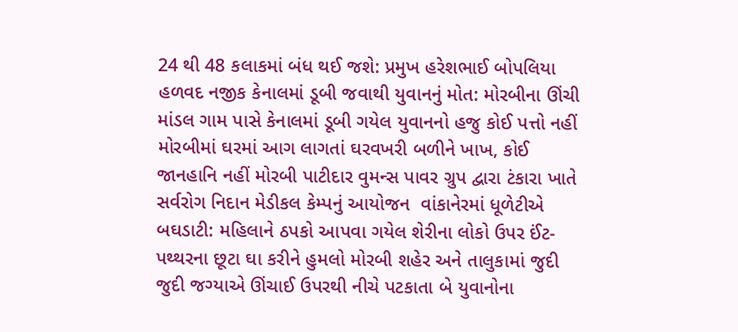24 થી 48 કલાકમાં બંધ થઈ જશે: પ્રમુખ હરેશભાઈ બોપલિયા હળવદ નજીક કેનાલમાં ડૂબી જવાથી યુવાનનું મોત: મોરબીના ઊંચી માંડલ ગામ પાસે કેનાલમાં ડૂબી ગયેલ યુવાનનો હજુ કોઈ પત્તો નહીં મોરબીમાં ઘરમાં આગ લાગતાં ઘરવખરી બળીને ખાખ, કોઈ જાનહાનિ નહીં મોરબી પાટીદાર વુમન્સ પાવર ગ્રુપ દ્વારા ટંકારા ખાતે સર્વરોગ નિદાન મેડીકલ કેમ્પનું આયોજન  વાંકાનેરમાં ધૂળેટીએ બઘડાટી: મહિલાને ઠપકો આપવા ગયેલ શેરીના લોકો ઉપર ઈંટ-પથ્થરના છૂટા ઘા કરીને હુમલો મોરબી શહેર અને તાલુકામાં જુદી જુદી જગ્યાએ ઊંચાઈ ઉપરથી નીચે પટકાતા બે યુવાનોના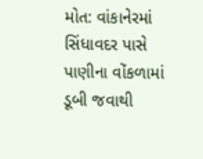મોત: વાંકાનેરમાં સિંધાવદર પાસે પાણીના વોંકળામાં ડૂબી જવાથી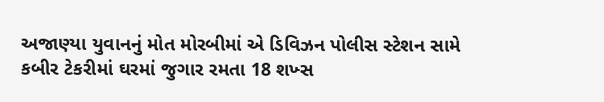અજાણ્યા યુવાનનું મોત મોરબીમાં એ ડિવિઝન પોલીસ સ્ટેશન સામે કબીર ટેકરીમાં ઘરમાં જુગાર રમતા 18 શખ્સ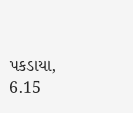પકડાયા, 6.15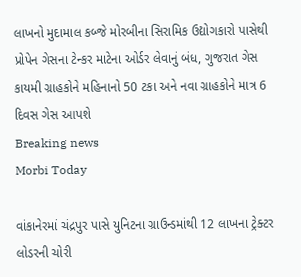લાખનો મુદામાલ કબ્જે મોરબીના સિરામિક ઉદ્યોગકારો પાસેથી પ્રોપેન ગેસના ટેન્કર માટેના ઓર્ડર લેવાનું બંધ, ગુજરાત ગેસ કાયમી ગ્રાહકોને મહિનાનો 50 ટકા અને નવા ગ્રાહકોને માત્ર 6 દિવસ ગેસ આપશે
Breaking news
Morbi Today

વાંકાનેરમાં ચંદ્રપુર પાસે યુનિટના ગ્રાઉન્ડમાંથી 12 લાખના ટ્રેક્ટર લોડરની ચોરી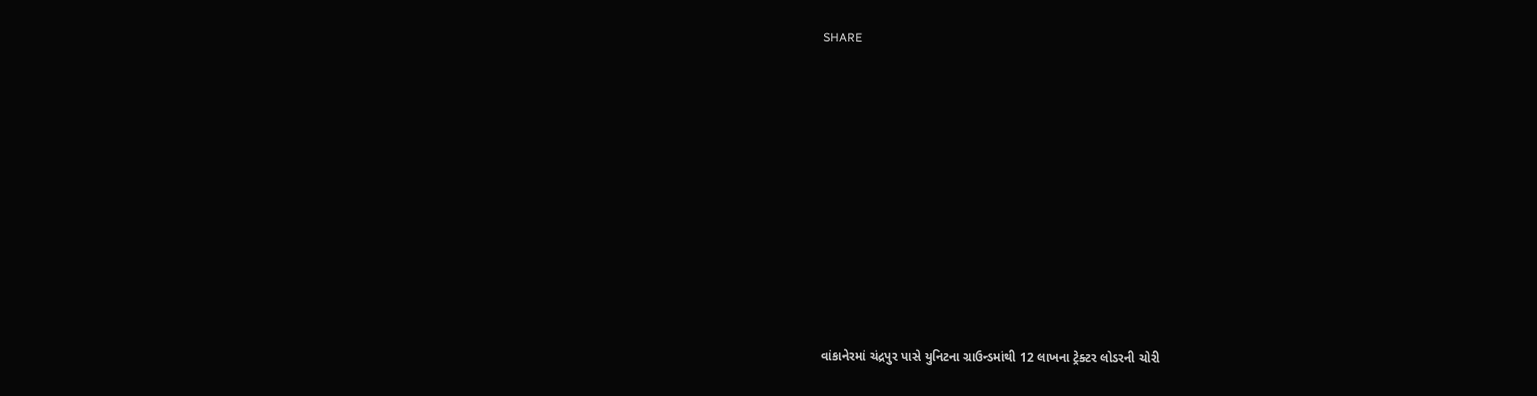SHARE













વાંકાનેરમાં ચંદ્રપુર પાસે યુનિટના ગ્રાઉન્ડમાંથી 12 લાખના ટ્રેક્ટર લોડરની ચોરી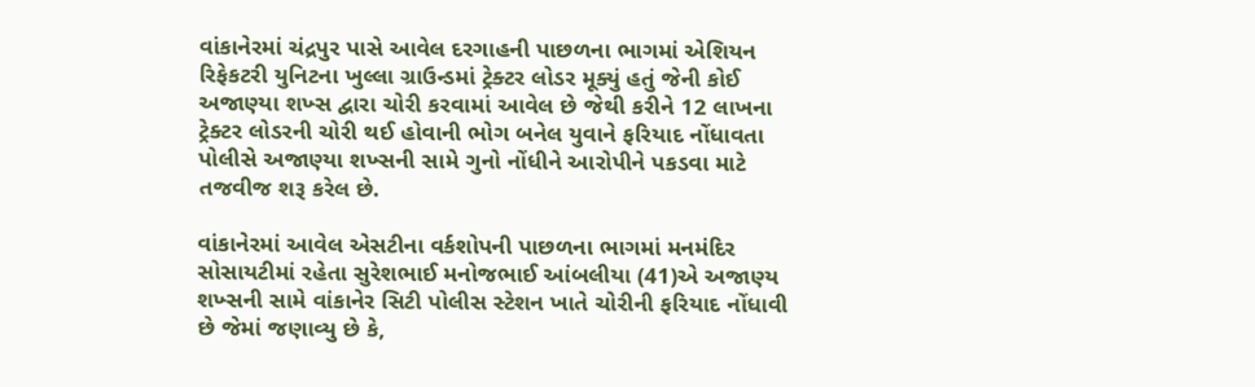વાંકાનેરમાં ચંદ્રપુર પાસે આવેલ દરગાહની પાછળના ભાગમાં એશિયન રિફેકટરી યુનિટના ખુલ્લા ગ્રાઉન્ડમાં ટ્રેક્ટર લોડર મૂક્યું હતું જેની કોઈ અજાણ્યા શખ્સ દ્વારા ચોરી કરવામાં આવેલ છે જેથી કરીને 12 લાખના ટ્રેક્ટર લોડરની ચોરી થઈ હોવાની ભોગ બનેલ યુવાને ફરિયાદ નોંધાવતા પોલીસે અજાણ્યા શખ્સની સામે ગુનો નોંધીને આરોપીને પકડવા માટે તજવીજ શરૂ કરેલ છે.

વાંકાનેરમાં આવેલ એસટીના વર્કશોપની પાછળના ભાગમાં મનમંદિર સોસાયટીમાં રહેતા સુરેશભાઈ મનોજભાઈ આંબલીયા (41)એ અજાણ્ય શખ્સની સામે વાંકાનેર સિટી પોલીસ સ્ટેશન ખાતે ચોરીની ફરિયાદ નોંધાવી છે જેમાં જણાવ્યુ છે કે,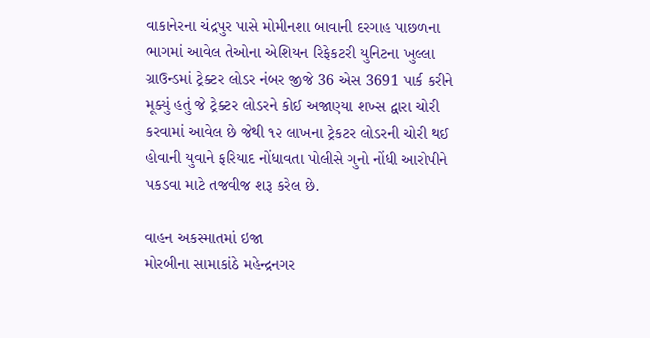વાકાનેરના ચંદ્રપુર પાસે મોમીનશા બાવાની દરગાહ પાછળના ભાગમાં આવેલ તેઓના એશિયન રિફેકટરી યુનિટના ખુલ્લા ગ્રાઉન્ડમાં ટ્રેક્ટર લોડર નંબર જીજે 36 એસ 3691 પાર્ક કરીને મૂક્યું હતું જે ટ્રેક્ટર લોડરને કોઈ અજાણ્યા શખ્સ દ્વારા ચોરી કરવામાં આવેલ છે જેથી ૧૨ લાખના ટ્રેકટર લોડરની ચોરી થઈ હોવાની યુવાને ફરિયાદ નોંધાવતા પોલીસે ગુનો નોંધી આરોપીને પકડવા માટે તજવીજ શરૂ કરેલ છે.

વાહન અકસ્માતમાં ઇજા
મોરબીના સામાકાંઠે મહેન્દ્રનગર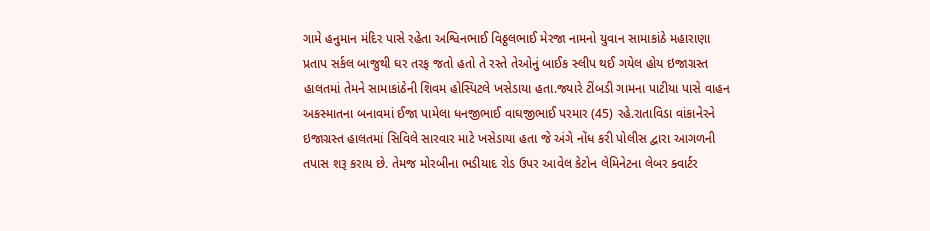ગામે હનુમાન મંદિર પાસે રહેતા અશ્વિનભાઈ વિઠ્ઠલભાઈ મેરજા નામનો યુવાન સામાકાંઠે મહારાણા પ્રતાપ સર્કલ બાજુથી ઘર તરફ જતો હતો તે રસ્તે તેઓનું બાઈક સ્લીપ થઈ ગયેલ હોય ઇજાગ્રસ્ત હાલતમાં તેમને સામાકાંઠેની શિવમ હોસ્પિટલે ખસેડાયા હતા.જ્યારે ટીંબડી ગામના પાટીયા પાસે વાહન અકસ્માતના બનાવમાં ઈજા પામેલા ધનજીભાઈ વાઘજીભાઈ પરમાર (45) રહે.રાતાવિડા વાંકાનેરને ઇજાગ્રસ્ત હાલતમાં સિવિલે સારવાર માટે ખસેડાયા હતા જે અંગે નોંધ કરી પોલીસ દ્વારા આગળની તપાસ શરૂ કરાય છે. તેમજ મોરબીના ભડીયાદ રોડ ઉપર આવેલ કેટોન લેમિનેટના લેબર ક્વાર્ટર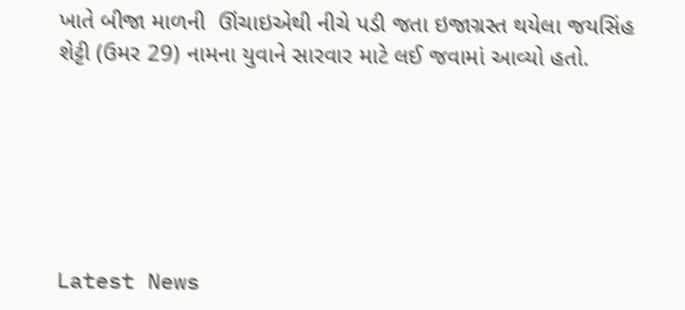ખાતે બીજા માળની  ઊંચાઇએથી નીચે પડી જતા ઇજાગ્રસ્ત થયેલા જયસિંહ શેટ્ટી (ઉમર 29) નામના યુવાને સારવાર માટે લઈ જવામાં આવ્યો હતો.






Latest News